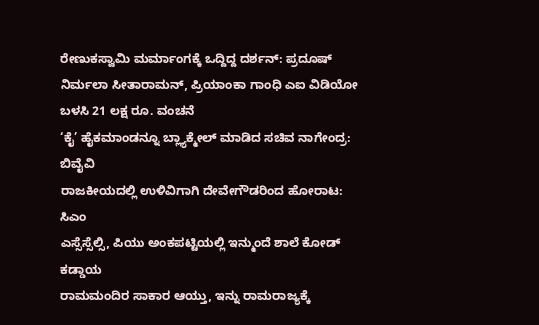ರೇಣುಕಸ್ವಾಮಿ ಮರ್ಮಾಂಗಕ್ಕೆ ಒದ್ದಿದ್ದ ದರ್ಶನ್: ಪ್ರದೂಷ್
ನಿರ್ಮಲಾ ಸೀತಾರಾಮನ್, ಪ್ರಿಯಾಂಕಾ ಗಾಂಧಿ ಎಐ ವಿಡಿಯೋ ಬಳಸಿ 21 ಲಕ್ಷ ರೂ. ವಂಚನೆ
‘ಕೈ’ ಹೈಕಮಾಂಡನ್ನೂ ಬ್ಲ್ಯಾಕ್ಮೇಲ್ ಮಾಡಿದ ಸಚಿವ ನಾಗೇಂದ್ರ: ಬಿವೈವಿ
ರಾಜಕೀಯದಲ್ಲಿ ಉಳಿವಿಗಾಗಿ ದೇವೇಗೌಡರಿಂದ ಹೋರಾಟ: ಸಿಎಂ
ಎಸ್ಸೆಸ್ಸೆಲ್ಸಿ, ಪಿಯು ಅಂಕಪಟ್ಟಿಯಲ್ಲಿ ಇನ್ಮುಂದೆ ಶಾಲೆ ಕೋಡ್ ಕಡ್ಡಾಯ
ರಾಮಮಂದಿರ ಸಾಕಾರ ಆಯ್ತು, ಇನ್ನು ರಾಮರಾಜ್ಯಕ್ಕೆ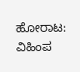ಹೋರಾಟ: ವಿಹಿಂಪ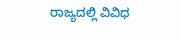ರಾಜ್ಯದಲ್ಲಿ ವಿವಿಧ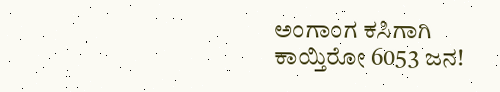ಅಂಗಾಂಗ ಕಸಿಗಾಗಿ ಕಾಯ್ತಿರೋ 6053 ಜನ!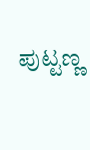ಪುಟ್ಟಣ್ಣ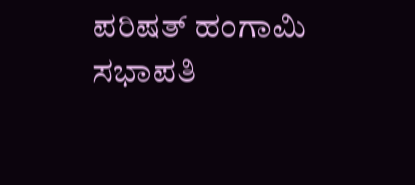ಪರಿಷತ್ ಹಂಗಾಮಿ ಸಭಾಪತಿ